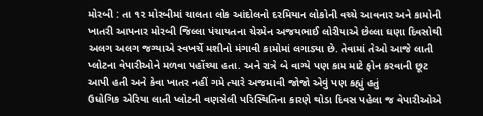મોરબી : તા ૧૨ મોરબીમાં ચાલતા લોક આંદોલનો દરમિયાન લોકોની વચ્ચે આવનાર અને કામોની ખાતરી આપનાર મોરબી જિલ્લા પંચાયતના ચેરમેન અજયભાઈ લોરીયાએ છેલ્લા ઘણા દિવસોથી અલગ અલગ જગ્યાએ સ્વખર્ચે મશીનો મંગાવી કામોમાં લગાડ્યા છે. તેવામાં તેઓ આજે લાતી પ્લોટના વેપારીઓને મળવા પહોંચ્યા હતા. અને રાત્રે બે વાગ્યે પણ કામ માટે ફોન કરવાની છૂટ આપી હતી અને કેવા ખાતર નહીં ગમે ત્યારે અજમાવી જોજો એવું પણ કહ્યું હતું
ઉધોગિક એરિયા લાતી પ્લોટની વણસેલી પરિસ્થિતિના કારણે થોડા દિવસ પહેલા જ વેપારીઓએ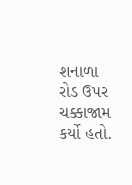શનાળા રોડ ઉપર ચક્કાજામ કર્યો હતો.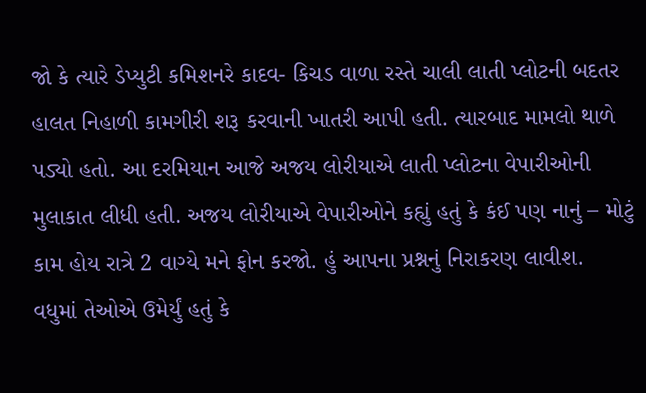જો કે ત્યારે ડેપ્યુટી કમિશનરે કાદવ- કિચડ વાળા રસ્તે ચાલી લાતી પ્લોટની બદતર હાલત નિહાળી કામગીરી શરૂ કરવાની ખાતરી આપી હતી. ત્યારબાદ મામલો થાળે પડ્યો હતો. આ દરમિયાન આજે અજય લોરીયાએ લાતી પ્લોટના વેપારીઓની મુલાકાત લીધી હતી. અજય લોરીયાએ વેપારીઓને કહ્યું હતું કે કંઈ પણ નાનું – મોટું કામ હોય રાત્રે 2 વાગ્યે મને ફોન કરજો. હું આપના પ્રશ્નનું નિરાકરણ લાવીશ.
વધુમાં તેઓએ ઉમેર્યું હતું કે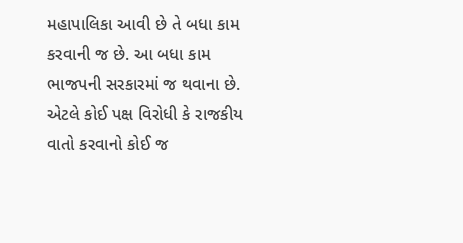મહાપાલિકા આવી છે તે બધા કામ કરવાની જ છે. આ બધા કામ ભાજપની સરકારમાં જ થવાના છે. એટલે કોઈ પક્ષ વિરોધી કે રાજકીય વાતો કરવાનો કોઈ જ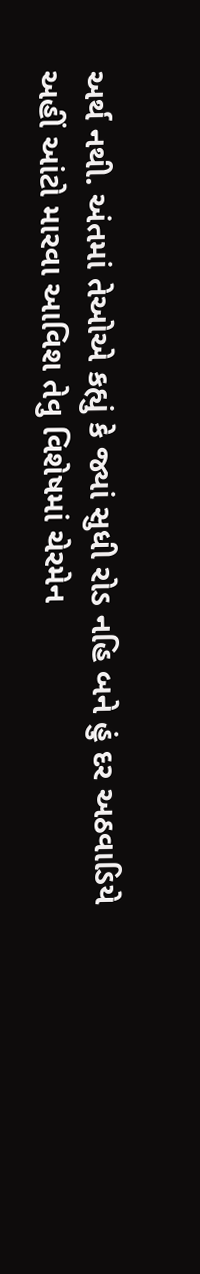અર્થ નથી. અંતમાં તેઓએ કહ્યું કે જ્યાં સુધી રોડ નહિ બને હું દર અઠવાડિયે અહીં આંટો મારવા આવિશ તેવુ વિશેષમાં ચેરમેન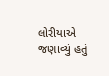લોરીયાએ જણાવ્યું હતું